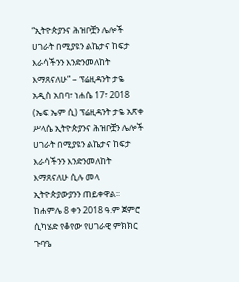“ኢትዮጵያንና ሕዝቦቿን ሌሎች ሀገራት በሚያዩን ልኬታና ከፍታ እራሳችንን እንድንመለከት እማጸናለሁ” – ፕሬዚዳንት ታዬ
አዲስ አበባ፣ ነሐሴ 17፣ 2018 (ኤፍ ኤም ሲ) ፕሬዚዳንት ታዬ አጽቀ ሥላሴ ኢትዮጵያንና ሕዝቦቿን ሌሎች ሀገራት በሚያዩን ልኬታና ከፍታ እራሳችንን እንድንመለከት እማጸናለሁ ሲሉ መላ ኢትዮጵያውያንን ጠይቀዋል፡፡
ከሐምሌ 8 ቀን 2018 ዓ.ም ጀምሮ ሲካሄድ የቆየው የሀገራዊ ምክክር ጉባዔ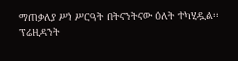ማጠቃለያ ሥነ ሥርዓት በትናንትናው ዕለት ተካሂዷል፡፡
ፕሬዚዳንት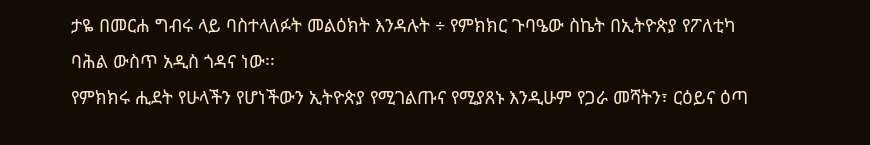ታዬ በመርሐ ግብሩ ላይ ባስተላለፉት መልዕክት እንዳሉት ÷ የምክክር ጉባዔው ስኬት በኢትዮጵያ የፖለቲካ ባሕል ውስጥ አዲስ ጎዳና ነው፡፡
የምክክሩ ሒደት የሁላችን የሆነችውን ኢትዮጵያ የሚገልጡና የሚያጸኑ እንዲሁም የጋራ መሻትን፣ ርዕይና ዕጣ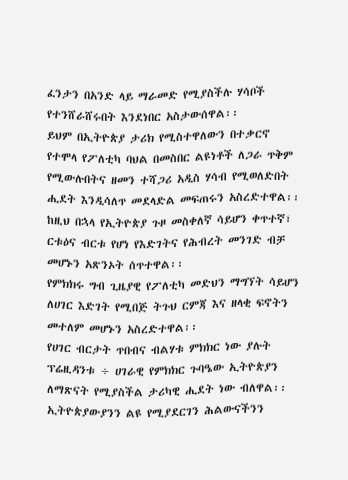ፈንታን በአንድ ላይ ማራመድ የሚያስችሉ ሃሳቦች የተንሸራሸሩበት እንደነበር አስታውሰዋል፡፡
ይህም በኢትዮጵያ ታሪክ የሚስተዋለውን በተቃርኖ የተሞላ የፖለቲካ ባህል በመስበር ልዩነቶች ለጋራ ጥቅም የሚውሉበትና ዘመን ተሻጋሪ አዲስ ሃሳብ የሚወለድበት ሒደት እንዲሳለጥ መደላድል መፍጠሩን አስረድተዋል፡፡
ከዚህ በኋላ የኢትዮጵያ ጉዞ መስቀለኛ ሳይሆን ቀጥተኛ፣ ርቱዕና ብርቱ የሆነ የእድገትና የሕብረት መንገድ ብቻ መሆኑን አጽንኦት ሰጥተዋል፡፡
የምክክሩ ግብ ጊዜያዊ የፖለቲካ መድህን ማግኘት ሳይሆን ለሀገር እድገት የሚበጅ ትጉህ ርምጃ እና ዘላቂ ፍኖትን መተለም መሆኑን አስረድተዋል፡፡
የሀገር ብርታት ጥበብና ብልሃቱ ምክክር ነው ያሉት ፕሬዚዳንቱ ÷ ሀገራዊ የምክክር ጉባዔው ኢትዮጵያን ለማጽናት የሚያስችል ታሪካዊ ሒደት ነው ብለዋል፡፡
ኢትዮጵያውያንን ልዩ የሚያደርገን ሕልውናችንን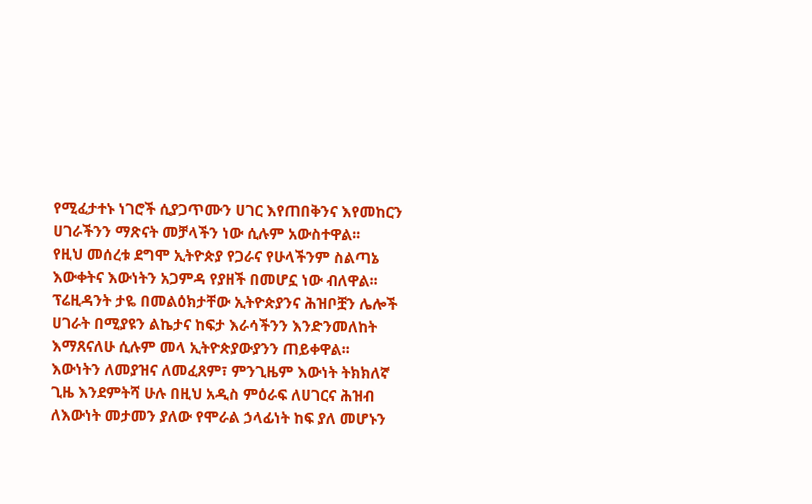የሚፈታተኑ ነገሮች ሲያጋጥሙን ሀገር እየጠበቅንና እየመከርን ሀገራችንን ማጽናት መቻላችን ነው ሲሉም አውስተዋል፡፡
የዚህ መሰረቱ ደግሞ ኢትዮጵያ የጋራና የሁላችንም ስልጣኔ እውቀትና እውነትን አጋምዳ የያዘች በመሆኗ ነው ብለዋል፡፡
ፕሬዚዳንት ታዬ በመልዕክታቸው ኢትዮጵያንና ሕዝቦቿን ሌሎች ሀገራት በሚያዩን ልኬታና ከፍታ እራሳችንን እንድንመለከት እማጸናለሁ ሲሉም መላ ኢትዮጵያውያንን ጠይቀዋል፡፡
እውነትን ለመያዝና ለመፈጸም፣ ምንጊዜም እውነት ትክክለኛ ጊዜ እንደምትሻ ሁሉ በዚህ አዲስ ምዕራፍ ለሀገርና ሕዝብ ለእውነት መታመን ያለው የሞራል ኃላፊነት ከፍ ያለ መሆኑን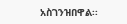አስገንዝበዋል፡፡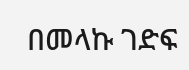በመላኩ ገድፍ